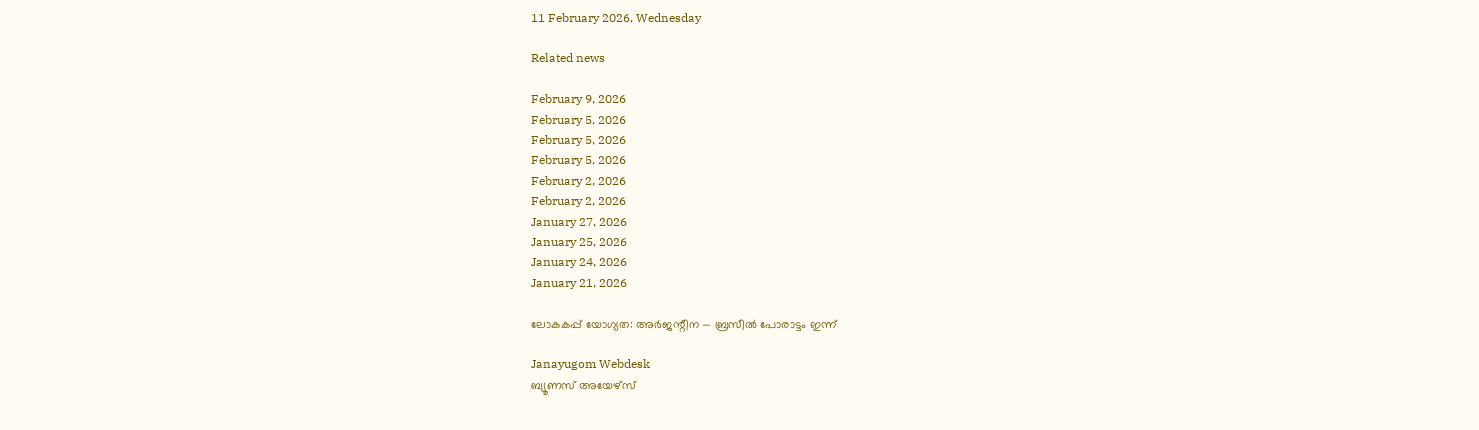11 February 2026, Wednesday

Related news

February 9, 2026
February 5, 2026
February 5, 2026
February 5, 2026
February 2, 2026
February 2, 2026
January 27, 2026
January 25, 2026
January 24, 2026
January 21, 2026

ലോകകപ്പ് യോഗ്യത: അര്‍ജന്റീന — ബ്രസീല്‍ പോരാട്ടം ഇന്ന്

Janayugom Webdesk
ബ്യൂണസ് അയേഴ്സ്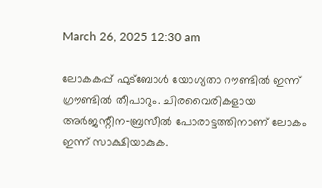March 26, 2025 12:30 am

ലോകകപ്പ് ഫുട്ബോള്‍ യോഗ്യതാ റൗണ്ടില്‍ ഇന്ന് ഗ്രൗണ്ടില്‍ തീപാറും. ചിരവൈരികളായ അര്‍ജന്റീന‑ബ്രസീല്‍ പോരാട്ടത്തിനാണ് ലോകം ഇന്ന് സാക്ഷിയാകുക.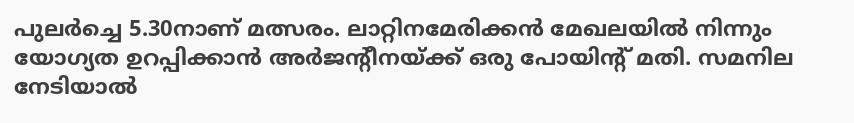പുലര്‍ച്ചെ 5.30നാണ് മത്സരം. ലാറ്റിനമേരിക്കന്‍ മേഖലയില്‍ നിന്നും യോഗ്യത ഉറപ്പിക്കാന്‍ അര്‍ജന്റീനയ്ക്ക് ഒരു പോയിന്റ് മതി. സമനില നേടിയാല്‍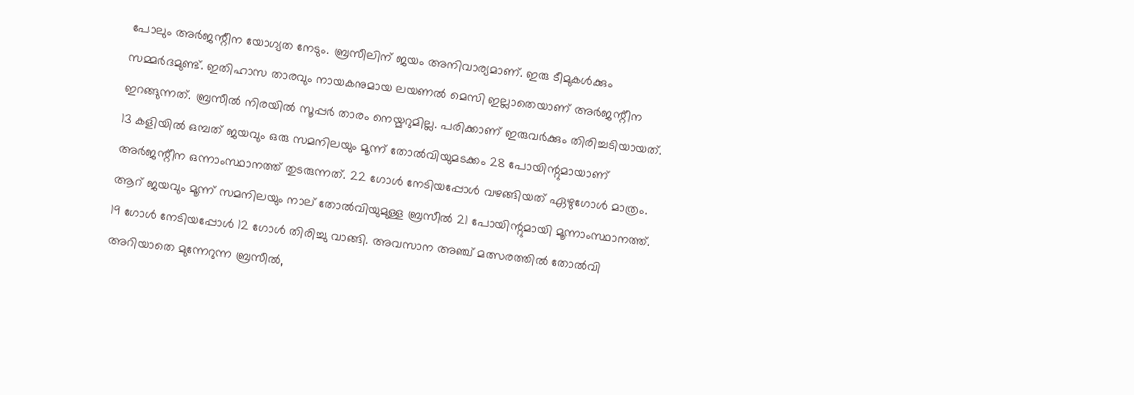പോലും അര്‍ജന്റീന യോഗ്യത നേടും. ബ്രസീലിന് ജയം അനിവാര്യമാണ്. ഇരു ടീമുകൾക്കും സമ്മർദമുണ്ട്. ഇതിഹാസ താരവും നായകനുമായ ലയണൽ മെസി ഇല്ലാതെയാണ് അർജന്റീന ഇറങ്ങുന്നത്. ബ്രസീല്‍ നിരയില്‍ സൂപ്പര്‍ താരം നെയ്മറുമില്ല. പരിക്കാണ് ഇരുവര്‍ക്കും തിരിച്ചടിയായത്. 13 കളിയില്‍ ഒമ്പത് ജയവും ഒരു സമനിലയും മൂന്ന് തോല്‍വിയുമടക്കം 28 പോയിന്റുമായാണ് അര്‍ജന്റീന ഒന്നാംസ്ഥാനത്ത് തുടരുന്നത്. 22 ഗോള്‍ നേടിയപ്പോള്‍ വഴങ്ങിയത് ഏഴുഗോള്‍ മാത്രം. ആറ് ജയവും മൂന്ന് സമനിലയും നാല് തോല്‍വിയുമുള്ള ബ്രസീല്‍ 21 പോയിന്റുമായി മൂന്നാംസ്ഥാനത്ത്. 19 ഗോള്‍ നേടിയപ്പോള്‍ 12 ഗോള്‍ തിരിച്ചു വാങ്ങി. അവസാന അഞ്ച് മത്സരത്തില്‍ തോല്‍വി അറിയാതെ മുന്നേറുന്ന ബ്രസീല്‍,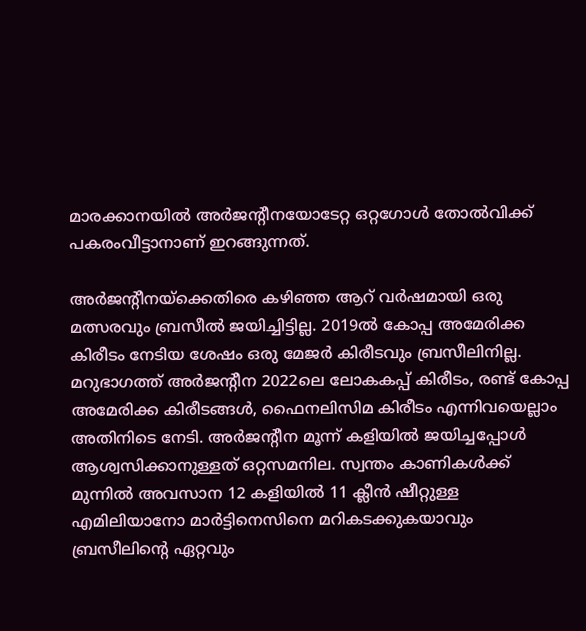മാരക്കാനയില്‍ അര്‍ജന്റീനയോടേറ്റ ഒറ്റഗോള്‍ തോല്‍വിക്ക് പകരംവീട്ടാനാണ് ഇറങ്ങുന്നത്.

അർജന്റീനയ്ക്കെതിരെ കഴിഞ്ഞ ആറ് വർഷമായി ഒരു മത്സരവും ബ്രസീൽ ജയിച്ചിട്ടില്ല. 2019ൽ കോപ്പ അമേരിക്ക കിരീടം നേടിയ ശേഷം ഒരു മേജർ കിരീടവും ബ്രസീലിനില്ല. മറുഭാഗത്ത് അർജന്റീന 2022ലെ ലോകകപ്പ് കിരീടം, രണ്ട് കോപ്പ അമേരിക്ക കിരീടങ്ങൾ, ഫൈനലിസിമ കിരീടം എന്നിവയെല്ലാം അതിനിടെ നേടി. അര്‍ജന്റീന മൂന്ന് കളിയില്‍ ജയിച്ചപ്പോള്‍ ആശ്വസിക്കാനുള്ളത് ഒറ്റസമനില. സ്വന്തം കാണികള്‍ക്ക് മുന്നില്‍ അവസാന 12 കളിയില്‍ 11 ക്ലീന്‍ ഷീറ്റുള്ള എമിലിയാനോ മാര്‍ട്ടിനെസിനെ മറികടക്കുകയാവും ബ്രസീലിന്റെ ഏറ്റവും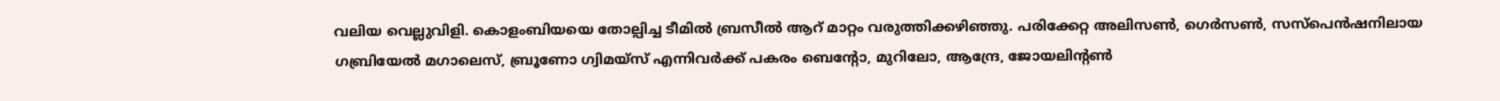വലിയ വെല്ലുവിളി. കൊളംബിയയെ തോല്പിച്ച ടീമില്‍ ബ്രസീല്‍ ആറ് മാറ്റം വരുത്തിക്കഴിഞ്ഞു. പരിക്കേറ്റ അലിസണ്‍, ഗെര്‍സണ്‍, സസ്‌പെന്‍ഷനിലായ ഗബ്രിയേല്‍ മഗാലെസ്, ബ്രൂണോ ഗ്വിമയ്‌സ് എന്നിവര്‍ക്ക് പകരം ബെന്റോ, മുറിലോ, ആന്ദ്രേ, ജോയലിന്റണ്‍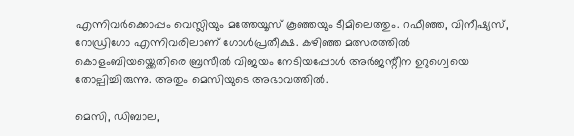എന്നിവര്‍ക്കൊപ്പം വെസ്ലിയും മത്തേയൂസ് കൂഞ്ഞയും ടീമിലെത്തും. റഫീഞ്ഞ, വിനീഷ്യസ്, റോഡ്രിഗോ എന്നിവരിലാണ് ഗോള്‍പ്രതീക്ഷ. കഴിഞ്ഞ മത്സരത്തില്‍ കൊളംബിയയ്ക്കെതിരെ ബ്രസീല്‍ വിജയം നേടിയപ്പോള്‍ അര്‍ജന്റീന ഉറുഗ്വെയെ തോല്പിച്ചിരുന്നു. അതും മെസിയുടെ അഭാവത്തില്‍.

മെസി, ഡിബാല,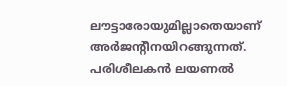ലൗട്ടാരോയുമില്ലാതെയാണ് അര്‍ജന്റീനയിറങ്ങുന്നത്. പരിശീലകൻ ലയണല്‍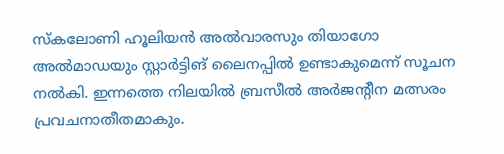സ്കലോണി ഹൂലിയൻ അല്‍വാരസും തിയാഗോ അല്‍മാഡയും സ്റ്റാർട്ടിങ് ലൈനപ്പില്‍ ഉണ്ടാകുമെന്ന് സൂചന നല്‍കി. ഇന്നത്തെ നിലയിൽ ബ്രസീൽ അർജന്റീന മത്സരം പ്രവചനാതീതമാകും.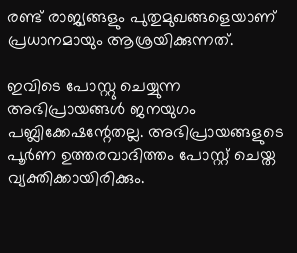രണ്ട് രാജ്യങ്ങളും പുതുമുഖങ്ങളെയാണ് പ്രധാനമായും ആശ്രയിക്കുന്നത്.

ഇവിടെ പോസ്റ്റു ചെയ്യുന്ന അഭിപ്രായങ്ങള്‍ ജനയുഗം പബ്ലിക്കേഷന്റേതല്ല. അഭിപ്രായങ്ങളുടെ പൂര്‍ണ ഉത്തരവാദിത്തം പോസ്റ്റ് ചെയ്ത വ്യക്തിക്കായിരിക്കും.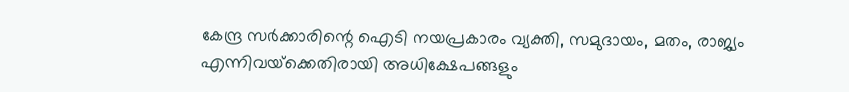കേന്ദ്ര സര്‍ക്കാരിന്റെ ഐടി നയപ്രകാരം വ്യക്തി, സമുദായം, മതം, രാജ്യം എന്നിവയ്‌ക്കെതിരായി അധിക്ഷേപങ്ങളും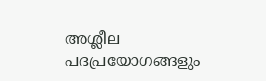അശ്ലീല പദപ്രയോഗങ്ങളും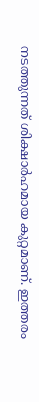നടത്തുന്നത് ശിക്ഷാര്‍ഹമായ കുറ്റമാണ്. ഇത്തരം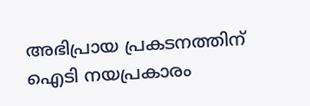അഭിപ്രായ പ്രകടനത്തിന് ഐടി നയപ്രകാരം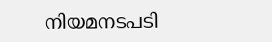നിയമനടപടി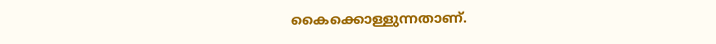കൈക്കൊള്ളുന്നതാണ്.